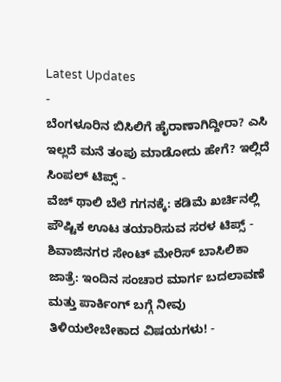Latest Updates
-
ಬೆಂಗಳೂರಿನ ಬಿಸಿಲಿಗೆ ಹೈರಾಣಾಗಿದ್ದೀರಾ? ಎಸಿ ಇಲ್ಲದೆ ಮನೆ ತಂಪು ಮಾಡೋದು ಹೇಗೆ? ಇಲ್ಲಿದೆ ಸಿಂಪಲ್ ಟಿಪ್ಸ್ -
ವೆಜ್ ಥಾಲಿ ಬೆಲೆ ಗಗನಕ್ಕೆ: ಕಡಿಮೆ ಖರ್ಚಿನಲ್ಲಿ ಪೌಷ್ಟಿಕ ಊಟ ತಯಾರಿಸುವ ಸರಳ ಟಿಪ್ಸ್ -
ಶಿವಾಜಿನಗರ ಸೇಂಟ್ ಮೇರಿಸ್ ಬಾಸಿಲಿಕಾ ಜಾತ್ರೆ: ಇಂದಿನ ಸಂಚಾರ ಮಾರ್ಗ ಬದಲಾವಣೆ ಮತ್ತು ಪಾರ್ಕಿಂಗ್ ಬಗ್ಗೆ ನೀವು ತಿಳಿಯಲೇಬೇಕಾದ ವಿಷಯಗಳು! -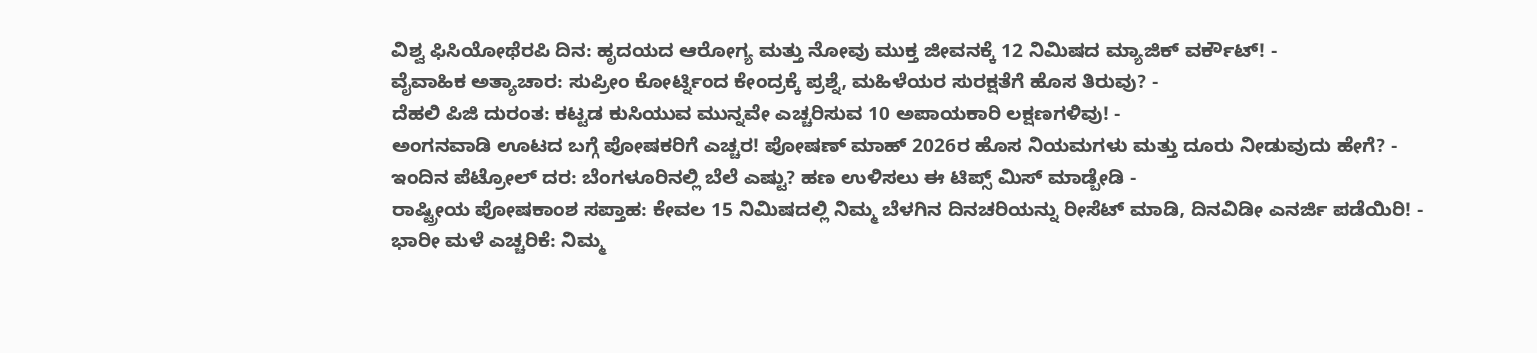ವಿಶ್ವ ಫಿಸಿಯೋಥೆರಪಿ ದಿನ: ಹೃದಯದ ಆರೋಗ್ಯ ಮತ್ತು ನೋವು ಮುಕ್ತ ಜೀವನಕ್ಕೆ 12 ನಿಮಿಷದ ಮ್ಯಾಜಿಕ್ ವರ್ಕೌಟ್! -
ವೈವಾಹಿಕ ಅತ್ಯಾಚಾರ: ಸುಪ್ರೀಂ ಕೋರ್ಟ್ನಿಂದ ಕೇಂದ್ರಕ್ಕೆ ಪ್ರಶ್ನೆ, ಮಹಿಳೆಯರ ಸುರಕ್ಷತೆಗೆ ಹೊಸ ತಿರುವು? -
ದೆಹಲಿ ಪಿಜಿ ದುರಂತ: ಕಟ್ಟಡ ಕುಸಿಯುವ ಮುನ್ನವೇ ಎಚ್ಚರಿಸುವ 10 ಅಪಾಯಕಾರಿ ಲಕ್ಷಣಗಳಿವು! -
ಅಂಗನವಾಡಿ ಊಟದ ಬಗ್ಗೆ ಪೋಷಕರಿಗೆ ಎಚ್ಚರ! ಪೋಷಣ್ ಮಾಹ್ 2026ರ ಹೊಸ ನಿಯಮಗಳು ಮತ್ತು ದೂರು ನೀಡುವುದು ಹೇಗೆ? -
ಇಂದಿನ ಪೆಟ್ರೋಲ್ ದರ: ಬೆಂಗಳೂರಿನಲ್ಲಿ ಬೆಲೆ ಎಷ್ಟು? ಹಣ ಉಳಿಸಲು ಈ ಟಿಪ್ಸ್ ಮಿಸ್ ಮಾಡ್ಬೇಡಿ -
ರಾಷ್ಟ್ರೀಯ ಪೋಷಕಾಂಶ ಸಪ್ತಾಹ: ಕೇವಲ 15 ನಿಮಿಷದಲ್ಲಿ ನಿಮ್ಮ ಬೆಳಗಿನ ದಿನಚರಿಯನ್ನು ರೀಸೆಟ್ ಮಾಡಿ, ದಿನವಿಡೀ ಎನರ್ಜಿ ಪಡೆಯಿರಿ! -
ಭಾರೀ ಮಳೆ ಎಚ್ಚರಿಕೆ: ನಿಮ್ಮ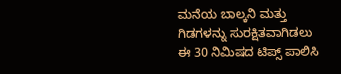ಮನೆಯ ಬಾಲ್ಕನಿ ಮತ್ತು ಗಿಡಗಳನ್ನು ಸುರಕ್ಷಿತವಾಗಿಡಲು ಈ 30 ನಿಮಿಷದ ಟಿಪ್ಸ್ ಪಾಲಿಸಿ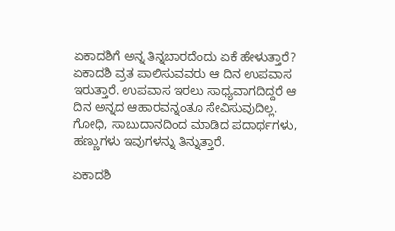ಏಕಾದಶಿಗೆ ಅನ್ನ ತಿನ್ನಬಾರದೆಂದು ಏಕೆ ಹೇಳುತ್ತಾರೆ?
ಏಕಾದಶಿ ವ್ರತ ಪಾಲಿಸುವವರು ಆ ದಿನ ಉಪವಾಸ ಇರುತ್ತಾರೆ. ಉಪವಾಸ ಇರಲು ಸಾಧ್ಯವಾಗದಿದ್ದರೆ ಆ ದಿನ ಅನ್ನದ ಆಹಾರವನ್ನಂತೂ ಸೇವಿಸುವುದಿಲ್ಲ. ಗೋಧಿ, ಸಾಬುದಾನದಿಂದ ಮಾಡಿದ ಪದಾರ್ಥಗಳು, ಹಣ್ಣುಗಳು ಇವುಗಳನ್ನು ತಿನ್ನುತ್ತಾರೆ.

ಏಕಾದಶಿ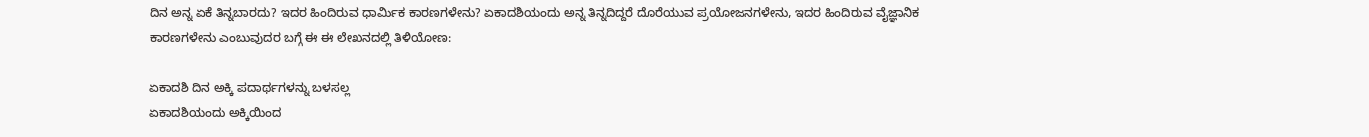ದಿನ ಅನ್ನ ಏಕೆ ತಿನ್ನಬಾರದು? ಇದರ ಹಿಂದಿರುವ ಧಾರ್ಮಿಕ ಕಾರಣಗಳೇನು? ಏಕಾದಶಿಯಂದು ಅನ್ನ ತಿನ್ನದಿದ್ದರೆ ದೊರೆಯುವ ಪ್ರಯೋಜನಗಳೇನು, ಇದರ ಹಿಂದಿರುವ ವೈಜ್ಞಾನಿಕ ಕಾರಣಗಳೇನು ಎಂಬುವುದರ ಬಗ್ಗೆ ಈ ಈ ಲೇಖನದಲ್ಲಿ ತಿಳಿಯೋಣ:

ಏಕಾದಶಿ ದಿನ ಅಕ್ಕಿ ಪದಾರ್ಥಗಳನ್ನು ಬಳಸಲ್ಲ
ಏಕಾದಶಿಯಂದು ಅಕ್ಕಿಯಿಂದ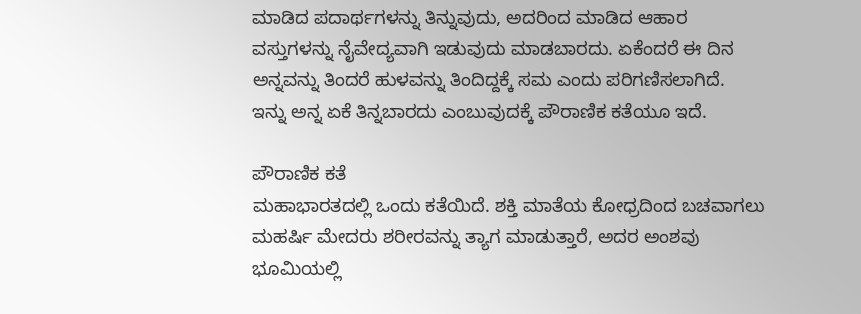ಮಾಡಿದ ಪದಾರ್ಥಗಳನ್ನು ತಿನ್ನುವುದು, ಅದರಿಂದ ಮಾಡಿದ ಆಹಾರ ವಸ್ತುಗಳನ್ನು ನೈವೇದ್ಯವಾಗಿ ಇಡುವುದು ಮಾಡಬಾರದು. ಏಕೆಂದರೆ ಈ ದಿನ ಅನ್ನವನ್ನು ತಿಂದರೆ ಹುಳವನ್ನು ತಿಂದಿದ್ದಕ್ಕೆ ಸಮ ಎಂದು ಪರಿಗಣಿಸಲಾಗಿದೆ.
ಇನ್ನು ಅನ್ನ ಏಕೆ ತಿನ್ನಬಾರದು ಎಂಬುವುದಕ್ಕೆ ಪೌರಾಣಿಕ ಕತೆಯೂ ಇದೆ.

ಪೌರಾಣಿಕ ಕತೆ
ಮಹಾಭಾರತದಲ್ಲಿ ಒಂದು ಕತೆಯಿದೆ. ಶಕ್ತಿ ಮಾತೆಯ ಕೋಧ್ರದಿಂದ ಬಚವಾಗಲು ಮಹರ್ಷಿ ಮೇದರು ಶರೀರವನ್ನು ತ್ಯಾಗ ಮಾಡುತ್ತಾರೆ, ಅದರ ಅಂಶವು ಭೂಮಿಯಲ್ಲಿ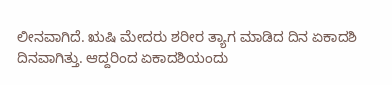ಲೀನವಾಗಿದೆ. ಋಷಿ ಮೇದರು ಶರೀರ ತ್ಯಾಗ ಮಾಡಿದ ದಿನ ಏಕಾದಶಿ ದಿನವಾಗಿತ್ತು. ಆದ್ದರಿಂದ ಏಕಾದಶಿಯಂದು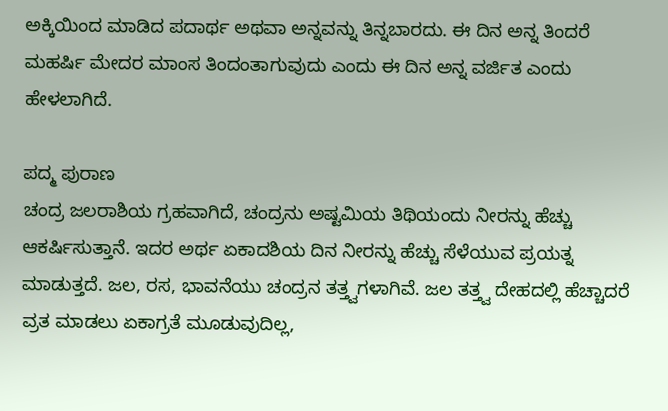ಅಕ್ಕಿಯಿಂದ ಮಾಡಿದ ಪದಾರ್ಥ ಅಥವಾ ಅನ್ನವನ್ನು ತಿನ್ನಬಾರದು. ಈ ದಿನ ಅನ್ನ ತಿಂದರೆ ಮಹರ್ಷಿ ಮೇದರ ಮಾಂಸ ತಿಂದಂತಾಗುವುದು ಎಂದು ಈ ದಿನ ಅನ್ನ ವರ್ಜಿತ ಎಂದು ಹೇಳಲಾಗಿದೆ.

ಪದ್ಮ ಪುರಾಣ
ಚಂದ್ರ ಜಲರಾಶಿಯ ಗ್ರಹವಾಗಿದೆ, ಚಂದ್ರನು ಅಷ್ಟಮಿಯ ತಿಥಿಯಂದು ನೀರನ್ನು ಹೆಚ್ಚು ಆಕರ್ಷಿಸುತ್ತಾನೆ. ಇದರ ಅರ್ಥ ಏಕಾದಶಿಯ ದಿನ ನೀರನ್ನು ಹೆಚ್ಚು ಸೆಳೆಯುವ ಪ್ರಯತ್ನ ಮಾಡುತ್ತದೆ. ಜಲ, ರಸ, ಭಾವನೆಯು ಚಂದ್ರನ ತತ್ತ್ವಗಳಾಗಿವೆ. ಜಲ ತತ್ತ್ವ ದೇಹದಲ್ಲಿ ಹೆಚ್ಚಾದರೆ ವ್ರತ ಮಾಡಲು ಏಕಾಗ್ರತೆ ಮೂಡುವುದಿಲ್ಲ,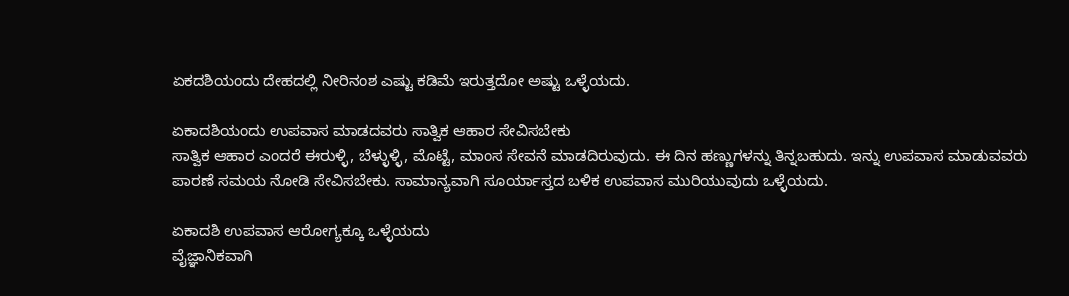ಏಕದಶಿಯಂದು ದೇಹದಲ್ಲಿ ನೀರಿನಂಶ ಎಷ್ಟು ಕಡಿಮೆ ಇರುತ್ತದೋ ಅಷ್ಟು ಒಳ್ಳೆಯದು.

ಏಕಾದಶಿಯಂದು ಉಪವಾಸ ಮಾಡದವರು ಸಾತ್ವಿಕ ಆಹಾರ ಸೇವಿಸಬೇಕು
ಸಾತ್ವಿಕ ಆಹಾರ ಎಂದರೆ ಈರುಳ್ಳಿ, ಬೆಳ್ಳುಳ್ಳಿ, ಮೊಟ್ಟೆ, ಮಾಂಸ ಸೇವನೆ ಮಾಡದಿರುವುದು. ಈ ದಿನ ಹಣ್ಣುಗಳನ್ನು ತಿನ್ನಬಹುದು. ಇನ್ನು ಉಪವಾಸ ಮಾಡುವವರು ಪಾರಣೆ ಸಮಯ ನೋಡಿ ಸೇವಿಸಬೇಕು. ಸಾಮಾನ್ಯವಾಗಿ ಸೂರ್ಯಾಸ್ತದ ಬಳಿಕ ಉಪವಾಸ ಮುರಿಯುವುದು ಒಳ್ಳೆಯದು.

ಏಕಾದಶಿ ಉಪವಾಸ ಆರೋಗ್ಯಕ್ಕೂ ಒಳ್ಳೆಯದು
ವೈಜ್ಞಾನಿಕವಾಗಿ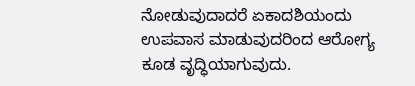ನೋಡುವುದಾದರೆ ಏಕಾದಶಿಯಂದು ಉಪವಾಸ ಮಾಡುವುದರಿಂದ ಆರೋಗ್ಯ ಕೂಡ ವೃದ್ಧಿಯಾಗುವುದು.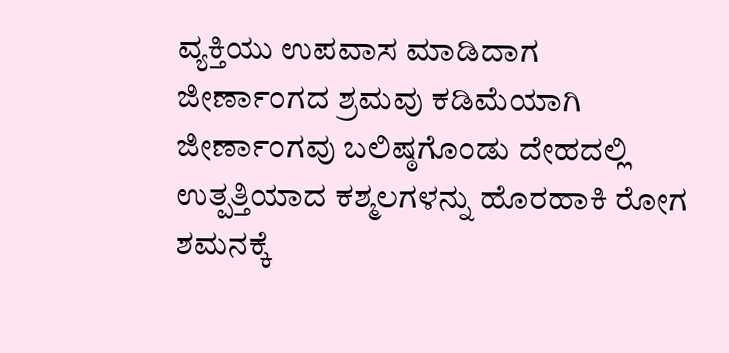ವ್ಯಕ್ತಿಯು ಉಪವಾಸ ಮಾಡಿದಾಗ ಜೀರ್ಣಾಂಗದ ಶ್ರಮವು ಕಡಿಮೆಯಾಗಿ ಜೀರ್ಣಾಂಗವು ಬಲಿಷ್ಠಗೊಂಡು ದೇಹದಲ್ಲಿ ಉತ್ಪತ್ತಿಯಾದ ಕಶ್ಮಲಗಳನ್ನು ಹೊರಹಾಕಿ ರೋಗ ಶಮನಕ್ಕೆ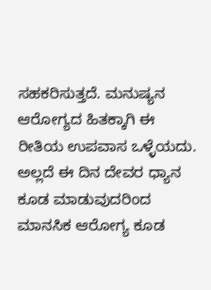ಸಹಕರಿಸುತ್ತದೆ. ಮನುಷ್ಯನ ಆರೋಗ್ಯದ ಹಿತಕ್ಕಾಗಿ ಈ ರೀತಿಯ ಉಪವಾಸ ಒಳ್ಳೆಯದು. ಅಲ್ಲದೆ ಈ ದಿನ ದೇವರ ಧ್ಯಾನ ಕೂಡ ಮಾಡುವುದರಿಂದ ಮಾನಸಿಕ ಆರೋಗ್ಯ ಕೂಡ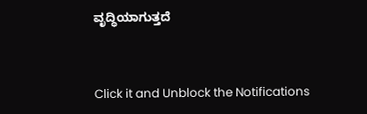ವೃದ್ಧಿಯಾಗುತ್ತದೆ



Click it and Unblock the Notifications